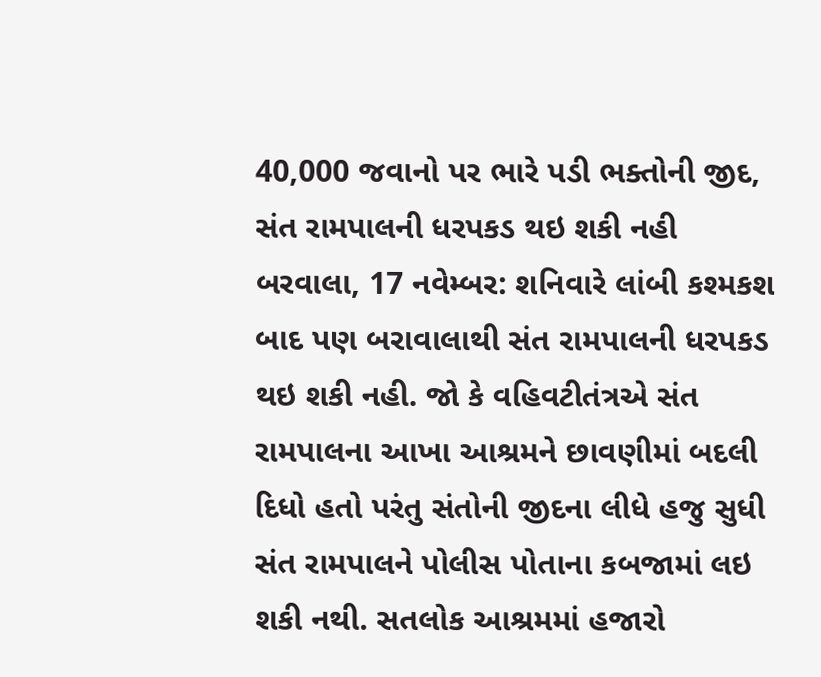40,000 જવાનો પર ભારે પડી ભક્તોની જીદ, સંત રામપાલની ધરપકડ થઇ શકી નહી
બરવાલા, 17 નવેમ્બર: શનિવારે લાંબી કશ્મકશ બાદ પણ બરાવાલાથી સંત રામપાલની ધરપકડ થઇ શકી નહી. જો કે વહિવટીતંત્રએ સંત રામપાલના આખા આશ્રમને છાવણીમાં બદલી દિધો હતો પરંતુ સંતોની જીદના લીધે હજુ સુધી સંત રામપાલને પોલીસ પોતાના કબજામાં લઇ શકી નથી. સતલોક આશ્રમમાં હજારો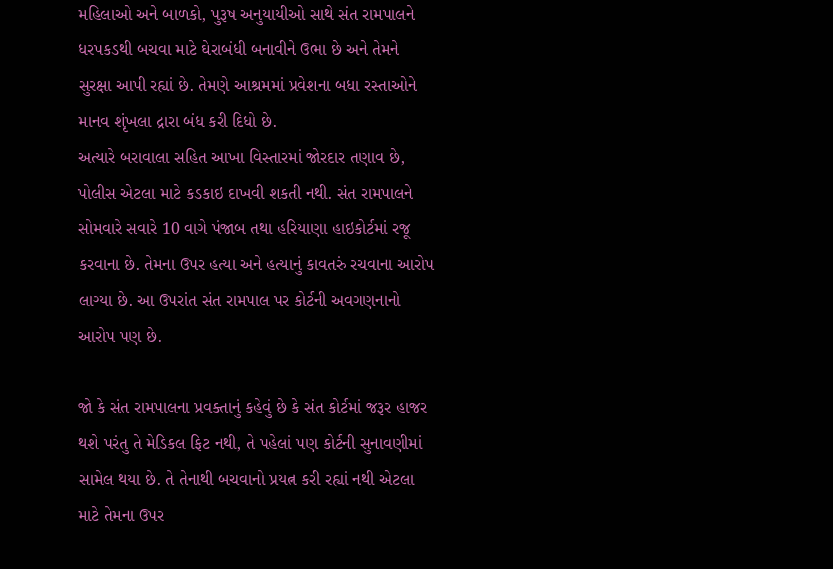મહિલાઓ અને બાળકો, પુરૂષ અનુયાયીઓ સાથે સંત રામપાલને ધરપકડથી બચવા માટે ઘેરાબંધી બનાવીને ઉભા છે અને તેમને સુરક્ષા આપી રહ્યાં છે. તેમણે આશ્રમમાં પ્રવેશના બધા રસ્તાઓને માનવ શૃંખલા દ્રારા બંધ કરી દિધો છે.
અત્યારે બરાવાલા સહિત આખા વિસ્તારમાં જોરદાર તણાવ છે, પોલીસ એટલા માટે કડકાઇ દાખવી શકતી નથી. સંત રામપાલને સોમવારે સવારે 10 વાગે પંજાબ તથા હરિયાણા હાઇકોર્ટમાં રજૂ કરવાના છે. તેમના ઉપર હત્યા અને હત્યાનું કાવતરું રચવાના આરોપ લાગ્યા છે. આ ઉપરાંત સંત રામપાલ પર કોર્ટની અવગણનાનો આરોપ પણ છે.

જો કે સંત રામપાલના પ્રવક્તાનું કહેવું છે કે સંત કોર્ટમાં જરૂર હાજર થશે પરંતુ તે મેડિકલ ફિટ નથી, તે પહેલાં પણ કોર્ટની સુનાવણીમાં સામેલ થયા છે. તે તેનાથી બચવાનો પ્રયત્ન કરી રહ્યાં નથી એટલા માટે તેમના ઉપર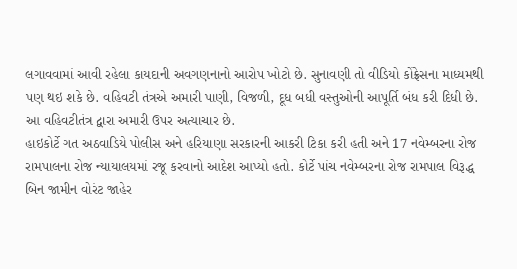લગાવવામાં આવી રહેલા કાયદાની અવગણનાનો આરોપ ખોટો છે. સુનાવણી તો વીડિયો કોંફ્રેસના માધ્યમથી પણ થઇ શકે છે. વહિવટી તંત્રએ અમારી પાણી, વિજળી, દૂધ બધી વસ્તુઓની આપૂર્તિ બંધ કરી દિધી છે. આ વહિવટીતંત્ર દ્વારા અમારી ઉપર અત્યાચાર છે.
હાઇકોર્ટે ગત અઠવાડિયે પોલીસ અને હરિયાણા સરકારની આકરી ટિકા કરી હતી અને 17 નવેમ્બરના રોજ રામપાલના રોજ ન્યાયાલયમાં રજૂ કરવાનો આદેશ આપ્યો હતો. કોર્ટે પાંચ નવેમ્બરના રોજ રામપાલ વિરૂદ્ધ બિન જામીન વોરંટ જાહેર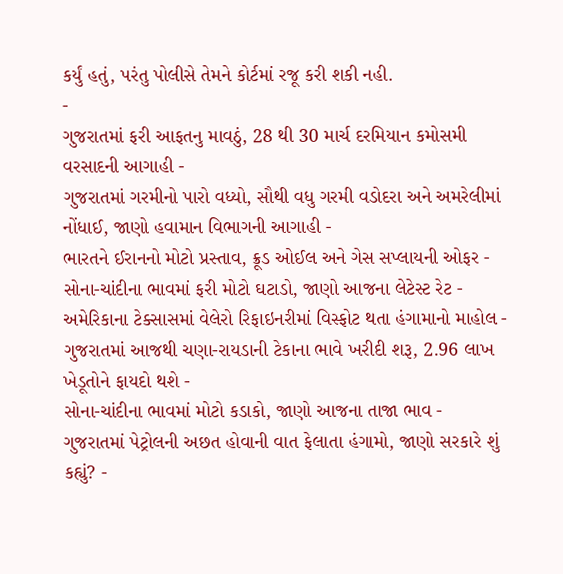કર્યું હતું, પરંતુ પોલીસે તેમને કોર્ટમાં રજૂ કરી શકી નહી.
-
ગુજરાતમાં ફરી આફતનુ માવઠું, 28 થી 30 માર્ચ દરમિયાન કમોસમી વરસાદની આગાહી -
ગુજરાતમાં ગરમીનો પારો વધ્યો, સૌથી વધુ ગરમી વડોદરા અને અમરેલીમાં નોંધાઈ, જાણો હવામાન વિભાગની આગાહી -
ભારતને ઈરાનનો મોટો પ્રસ્તાવ, ક્રૂડ ઓઈલ અને ગેસ સપ્લાયની ઓફર -
સોના-ચાંદીના ભાવમાં ફરી મોટો ઘટાડો, જાણો આજના લેટેસ્ટ રેટ -
અમેરિકાના ટેક્સાસમાં વેલેરો રિફાઇનરીમાં વિસ્ફોટ થતા હંગામાનો માહોલ -
ગુજરાતમાં આજથી ચણા-રાયડાની ટેકાના ભાવે ખરીદી શરૂ, 2.96 લાખ ખેડૂતોને ફાયદો થશે -
સોના-ચાંદીના ભાવમાં મોટો કડાકો, જાણો આજના તાજા ભાવ -
ગુજરાતમાં પેટ્રોલની અછત હોવાની વાત ફેલાતા હંગામો, જાણો સરકારે શું કહ્યું? -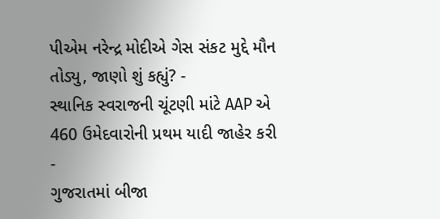પીએમ નરેન્દ્ર મોદીએ ગેસ સંકટ મુદ્દે મૌન તોડ્યુ, જાણો શું કહ્યું? -
સ્થાનિક સ્વરાજની ચૂંટણી માંટે AAP એ 460 ઉમેદવારોની પ્રથમ યાદી જાહેર કરી -
ગુજરાતમાં બીજા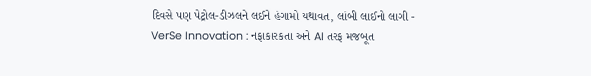દિવસે પણ પેટ્રોલ-ડીઝલને લઈને હંગામો યથાવત, લાંબી લાઈનો લાગી -
VerSe Innovation : નફાકારકતા અને AI તરફ મજબૂત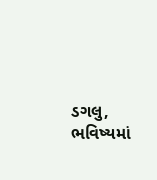ડગલુ, ભવિષ્યમાં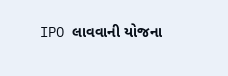IPO લાવવાની યોજના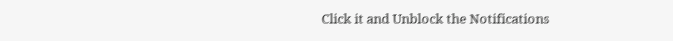Click it and Unblock the Notifications